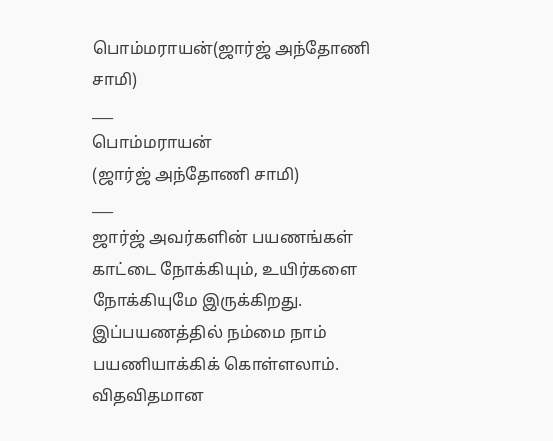பொம்மராயன்(ஜார்ஜ் அந்தோணி சாமி)
___
பொம்மராயன்
(ஜார்ஜ் அந்தோணி சாமி)
___
ஜார்ஜ் அவர்களின் பயணங்கள் காட்டை நோக்கியும், உயிர்களை நோக்கியுமே இருக்கிறது. இப்பயணத்தில் நம்மை நாம் பயணியாக்கிக் கொள்ளலாம்.
விதவிதமான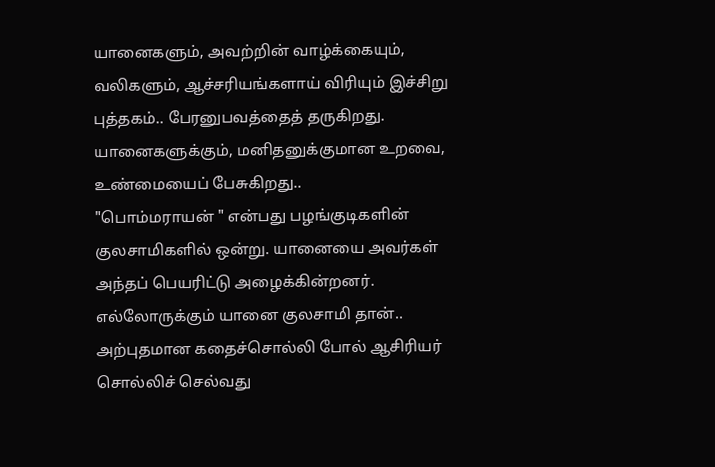யானைகளும், அவற்றின் வாழ்க்கையும், வலிகளும், ஆச்சரியங்களாய் விரியும் இச்சிறு புத்தகம்.. பேரனுபவத்தைத் தருகிறது.
யானைகளுக்கும், மனிதனுக்குமான உறவை, உண்மையைப் பேசுகிறது..
"பொம்மராயன் " என்பது பழங்குடிகளின் குலசாமிகளில் ஒன்று. யானையை அவர்கள் அந்தப் பெயரிட்டு அழைக்கின்றனர்.
எல்லோருக்கும் யானை குலசாமி தான்..
அற்புதமான கதைச்சொல்லி போல் ஆசிரியர் சொல்லிச் செல்வது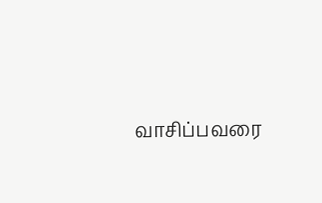வாசிப்பவரை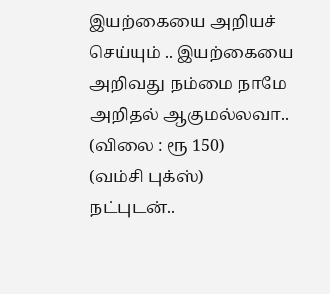இயற்கையை அறியச் செய்யும் .. இயற்கையை அறிவது நம்மை நாமே அறிதல் ஆகுமல்லவா..
(விலை : ரூ 150)
(வம்சி புக்ஸ்)
நட்புடன்..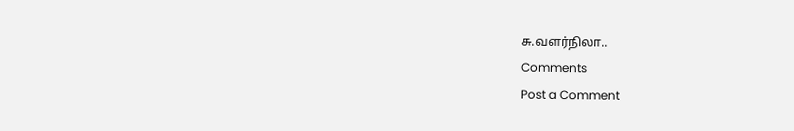சு.வளர்நிலா..
Comments
Post a Comment